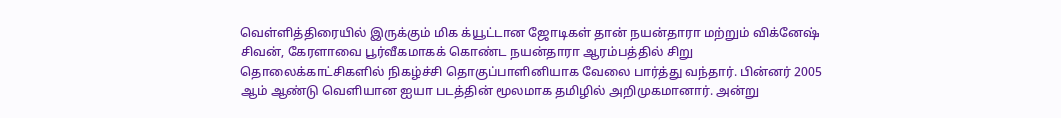வெள்ளித்திரையில் இருக்கும் மிக க்யூட்டான ஜோடிகள் தான் நயன்தாரா மற்றும் விக்னேஷ் சிவன், கேரளாவை பூர்வீகமாகக் கொண்ட நயன்தாரா ஆரம்பத்தில் சிறு தொலைக்காட்சிகளில் நிகழ்ச்சி தொகுப்பாளினியாக வேலை பார்த்து வந்தார். பின்னர் 2005 ஆம் ஆண்டு வெளியான ஐயா படத்தின் மூலமாக தமிழில் அறிமுகமானார். அன்று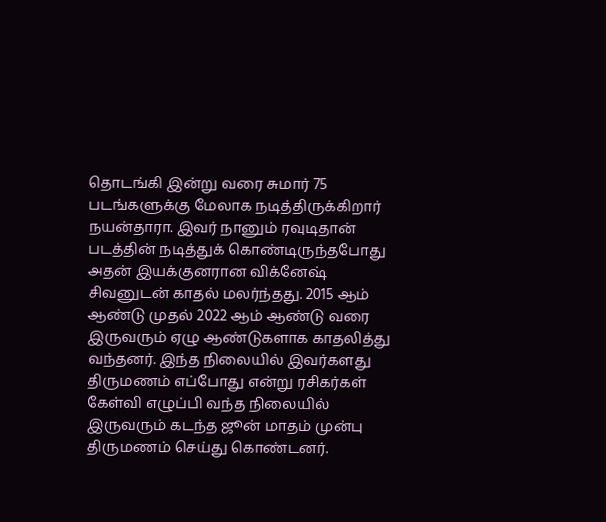தொடங்கி இன்று வரை சுமார் 75 படங்களுக்கு மேலாக நடித்திருக்கிறார் நயன்தாரா. இவர் நானும் ரவுடிதான் படத்தின் நடித்துக் கொண்டிருந்தபோது அதன் இயக்குனரான விக்னேஷ் சிவனுடன் காதல் மலர்ந்தது. 2015 ஆம் ஆண்டு முதல் 2022 ஆம் ஆண்டு வரை இருவரும் ஏழு ஆண்டுகளாக காதலித்து வந்தனர். இந்த நிலையில் இவர்களது திருமணம் எப்போது என்று ரசிகர்கள் கேள்வி எழுப்பி வந்த நிலையில் இருவரும் கடந்த ஜூன் மாதம் முன்பு திருமணம் செய்து கொண்டனர்.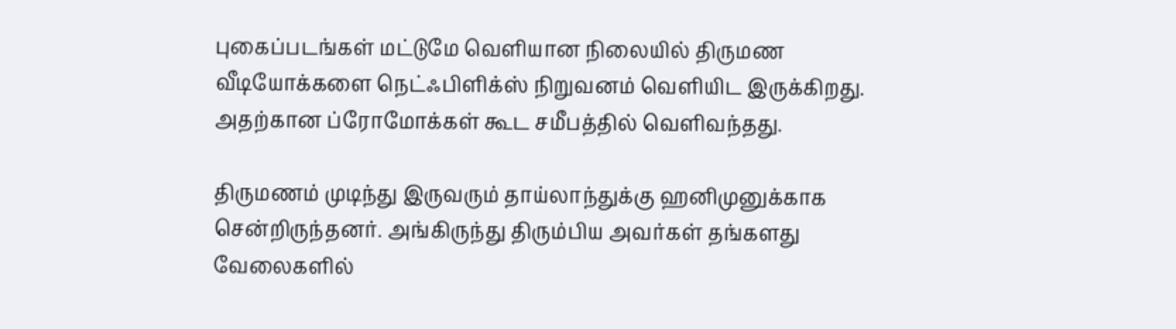புகைப்படங்கள் மட்டுமே வெளியான நிலையில் திருமண வீடியோக்களை நெட்ஃபிளிக்ஸ் நிறுவனம் வெளியிட இருக்கிறது. அதற்கான ப்ரோமோக்கள் கூட சமீபத்தில் வெளிவந்தது.

திருமணம் முடிந்து இருவரும் தாய்லாந்துக்கு ஹனிமுனுக்காக சென்றிருந்தனர். அங்கிருந்து திரும்பிய அவர்கள் தங்களது வேலைகளில்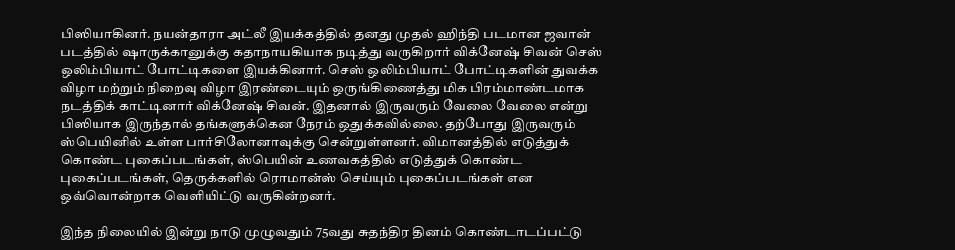பிஸியாகினர். நயன்தாரா அட்லீ இயக்கத்தில் தனது முதல் ஹிந்தி படமான ஜவான் படத்தில் ஷாருக்கானுக்கு கதாநாயகியாக நடித்து வருகிறார் விக்னேஷ் சிவன் செஸ் ஒலிம்பியாட் போட்டிகளை இயக்கினார். செஸ் ஒலிம்பியாட் போட்டிகளின் துவக்க விழா மற்றும் நிறைவு விழா இரண்டையும் ஒருங்கிணைத்து மிக பிரம்மாண்டமாக நடத்திக் காட்டினார் விக்னேஷ் சிவன். இதனால் இருவரும் வேலை வேலை என்று பிஸியாக இருந்தால் தங்களுக்கென நேரம் ஒதுக்கவில்லை. தற்போது இருவரும் ஸ்பெயினில் உள்ள பார்சிலோனாவுக்கு சென்றுள்ளனர். விமானத்தில் எடுத்துக் கொண்ட புகைப்படங்கள், ஸ்பெயின் உணவகத்தில் எடுத்துக் கொண்ட புகைப்படங்கள், தெருக்களில் ரொமான்ஸ் செய்யும் புகைப்படங்கள் என ஒவ்வொன்றாக வெளியிட்டு வருகின்றனர்.

இந்த நிலையில் இன்று நாடு முழுவதும் 75வது சுதந்திர தினம் கொண்டாடப்பட்டு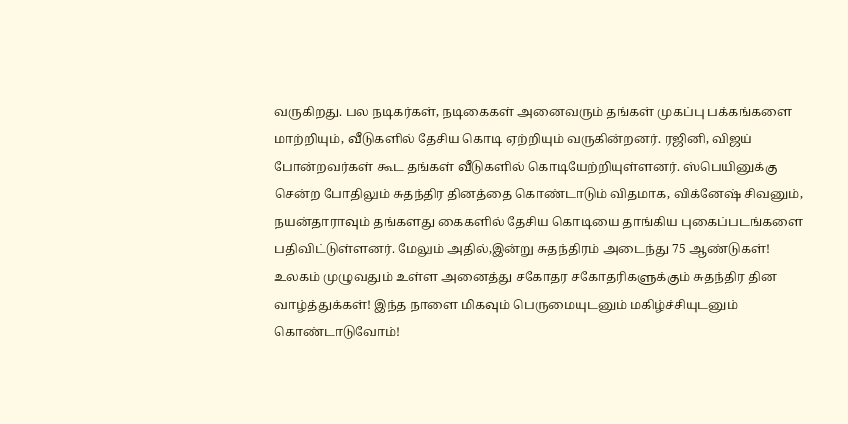வருகிறது. பல நடிகர்கள், நடிகைகள் அனைவரும் தங்கள் முகப்பு பக்கங்களை மாற்றியும், வீடுகளில் தேசிய கொடி ஏற்றியும் வருகின்றனர். ரஜினி, விஜய் போன்றவர்கள் கூட தங்கள் வீடுகளில் கொடியேற்றியுள்ளனர். ஸ்பெயினுக்கு சென்ற போதிலும் சுதந்திர தினத்தை கொண்டாடும் விதமாக, விக்னேஷ் சிவனும், நயன்தாராவும் தங்களது கைகளில் தேசிய கொடியை தாங்கிய புகைப்படங்களை பதிவிட்டுள்ளனர். மேலும் அதில்,இன்று சுதந்திரம் அடைந்து 75 ஆண்டுகள்! உலகம் முழுவதும் உள்ள அனைத்து சகோதர சகோதரிகளுக்கும் சுதந்திர தின வாழ்த்துக்கள்! இந்த நாளை மிகவும் பெருமையுடனும் மகிழ்ச்சியுடனும் கொண்டாடுவோம்!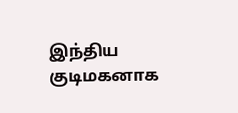இந்திய குடிமகனாக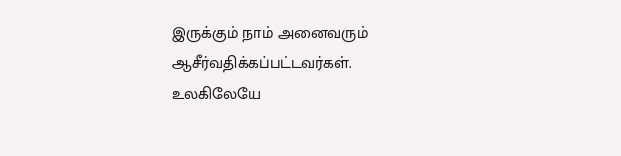இருக்கும் நாம் அனைவரும் ஆசீர்வதிக்கப்பட்டவர்கள். உலகிலேயே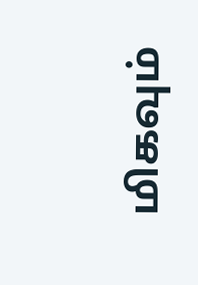மிகவும்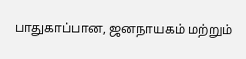பாதுகாப்பான, ஜனநாயகம் மற்றும்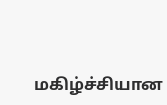மகிழ்ச்சியான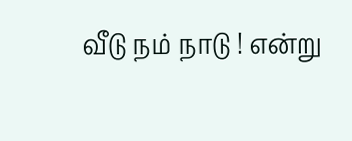வீடு நம் நாடு ! என்று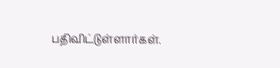பதிவிட்டுள்ளார்கள்.